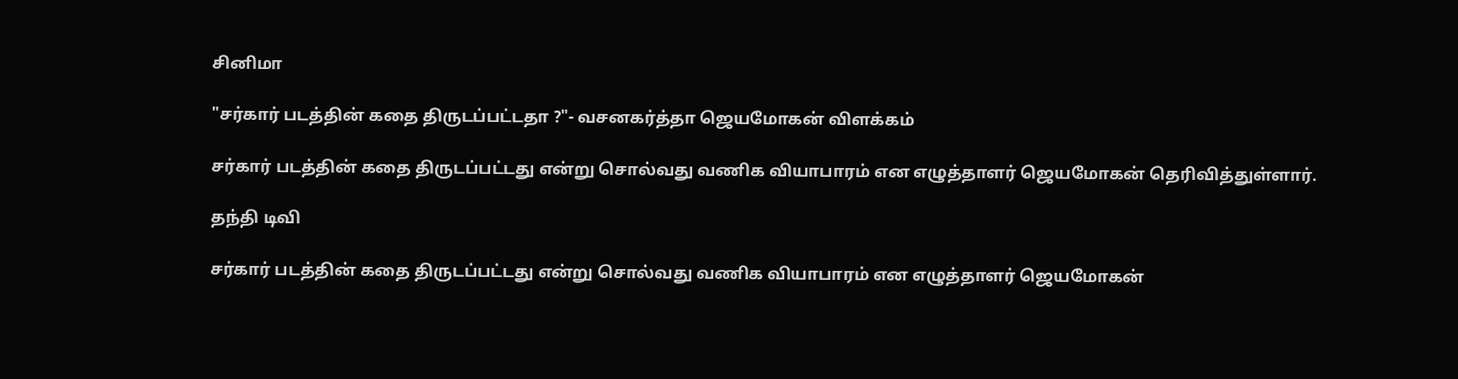சினிமா

"சர்கார் படத்தின் கதை திருடப்பட்டதா ?"- வசனகர்த்தா ஜெயமோகன் விளக்கம்

சர்கார் படத்தின் கதை திருடப்பட்டது என்று சொல்வது வணிக வியாபாரம் என எழுத்தாளர் ஜெயமோகன் தெரிவித்துள்ளார்.

தந்தி டிவி

சர்கார் படத்தின் கதை திருடப்பட்டது என்று சொல்வது வணிக வியாபாரம் என எழுத்தாளர் ஜெயமோகன்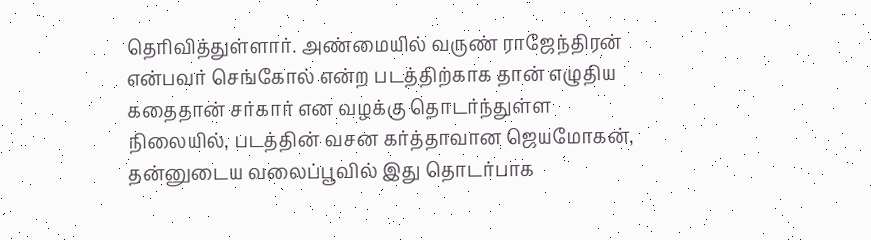தெரிவித்துள்ளார். அண்மையில் வருண் ராஜேந்திரன் என்பவர் செங்கோல் என்ற படத்திற்காக தான் எழுதிய கதைதான் சர்கார் என வழக்கு தொடர்ந்துள்ள நிலையில், படத்தின் வசன கர்த்தாவான ஜெயமோகன், தன்னுடைய வலைப்பூவில் இது தொடர்பாக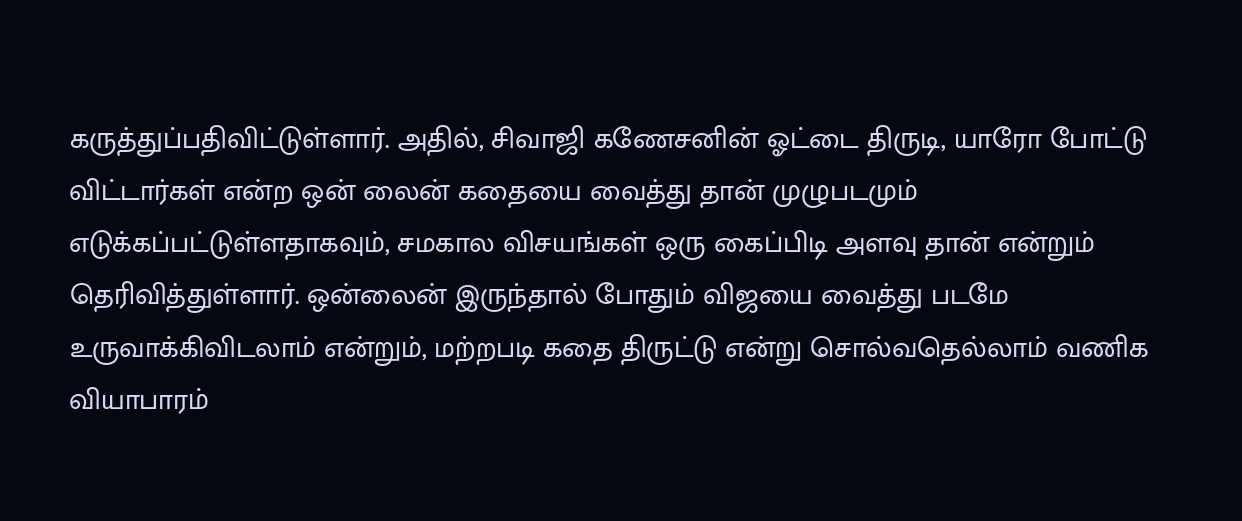கருத்துப்பதிவிட்டுள்ளார். அதில், சிவாஜி கணேசனின் ஓட்டை திருடி, யாரோ போட்டு விட்டார்கள் என்ற ஒன் லைன் கதையை வைத்து தான் முழுபடமும் எடுக்கப்பட்டுள்ளதாகவும், சமகால விசயங்கள் ஒரு கைப்பிடி அளவு தான் என்றும் தெரிவித்துள்ளார். ஒன்லைன் இருந்தால் போதும் விஜயை வைத்து படமே உருவாக்கிவிடலாம் என்றும், மற்றபடி கதை திருட்டு என்று சொல்வதெல்லாம் வணிக வியாபாரம்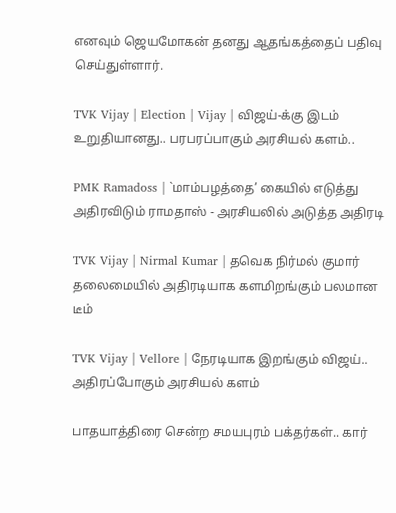எனவும் ஜெயமோகன் தனது ஆதங்கத்தைப் பதிவு செய்துள்ளார்.

TVK Vijay | Election | Vijay | விஜய்-க்கு இடம் உறுதியானது.. பரபரப்பாகும் அரசியல் களம்..

PMK Ramadoss | `மாம்பழத்தை’ கையில் எடுத்து அதிரவிடும் ராமதாஸ் - அரசியலில் அடுத்த அதிரடி

TVK Vijay | Nirmal Kumar | தவெக நிர்மல் குமார் தலைமையில் அதிரடியாக களமிறங்கும் பலமான டீம்

TVK Vijay | Vellore | நேரடியாக இறங்கும் விஜய்.. அதிரப்போகும் அரசியல் களம்

பாதயாத்திரை சென்ற சமயபுரம் பக்தர்கள்.. கார்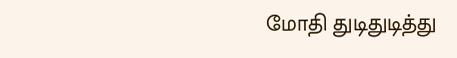மோதி துடிதுடித்து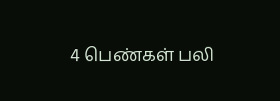4 பெண்கள் பலி